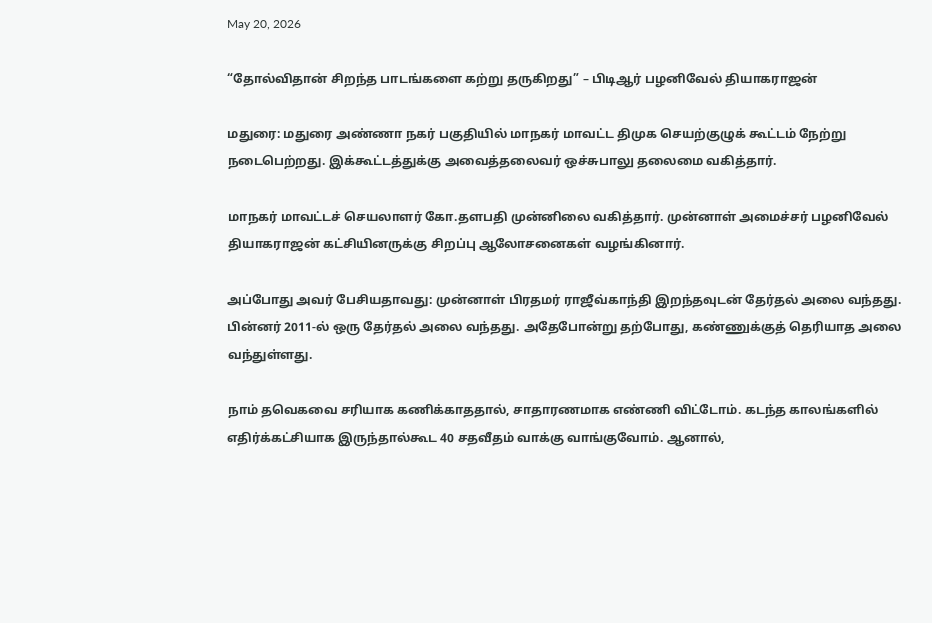May 20, 2026

“தோல்விதான் சிறந்த பாடங்களை கற்று தருகிறது” – பிடிஆர் பழனிவேல் தியாகராஜன்

மதுரை: மதுரை அண்ணா நகர் பகுதியில் மாநகர் மாவட்ட திமுக செயற்குழுக் கூட்டம் நேற்று நடைபெற்றது. இக்கூட்டத்துக்கு அவைத்தலைவர் ஒச்சுபாலு தலைமை வகித்தார்.

மாநகர் மாவட்டச் செயலாளர் கோ.தளபதி முன்னிலை வகித்தார். முன்னாள் அமைச்சர் பழனிவேல் தியாகராஜன் கட்சியினருக்கு சிறப்பு ஆலோசனைகள் வழங்கினார்.

அப்போது அவர் பேசியதாவது: முன்னாள் பிரதமர் ராஜீவ்காந்தி இறந்தவுடன் தேர்தல் அலை வந்தது. பின்னர் 2011-ல் ஒரு தேர்தல் அலை வந்தது. அதேபோன்று தற்போது, கண்ணுக்குத் தெரியாத அலை வந்துள்ளது.

நாம் தவெகவை சரியாக கணிக்காததால், சாதாரணமாக எண்ணி விட்டோம். கடந்த காலங்களில் எதிர்க்கட்சியாக இருந்தால்கூட 40 சதவீதம் வாக்கு வாங்குவோம். ஆனால்,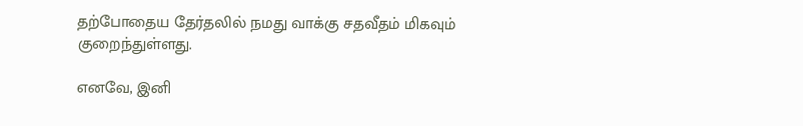தற்போதைய தேர்தலில் நமது வாக்கு சதவீதம் மிகவும் குறைந்துள்ளது.

எனவே, இனி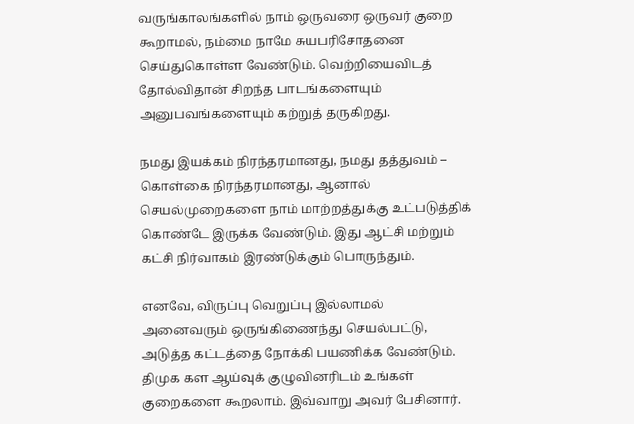வருங்காலங்களில் நாம் ஒருவரை ஒருவர் குறை கூறாமல், நம்மை நாமே சுயபரிசோதனை செய்துகொள்ள வேண்டும். வெற்றியைவிடத் தோல்விதான் சிறந்த பாடங்களையும் அனுபவங்களையும் கற்றுத் தருகிறது.

நமது இயக்கம் நிரந்தரமானது, நமது தத்துவம் – கொள்கை நிரந்தரமானது, ஆனால் செயல்முறைகளை நாம் மாற்றத்துக்கு உட்படுத்திக் கொண்டே இருக்க வேண்டும். இது ஆட்சி மற்றும் கட்சி நிர்வாகம் இரண்டுக்கும் பொருந்தும்.

எனவே, விருப்பு வெறுப்பு இல்லாமல் அனைவரும் ஒருங்கிணைந்து செயல்பட்டு, அடுத்த கட்டத்தை நோக்கி பயணிக்க வேண்டும். திமுக கள ஆய்வுக் குழுவினரிடம் உங்கள் குறைகளை கூறலாம். இவ்வாறு அவர் பேசினார்.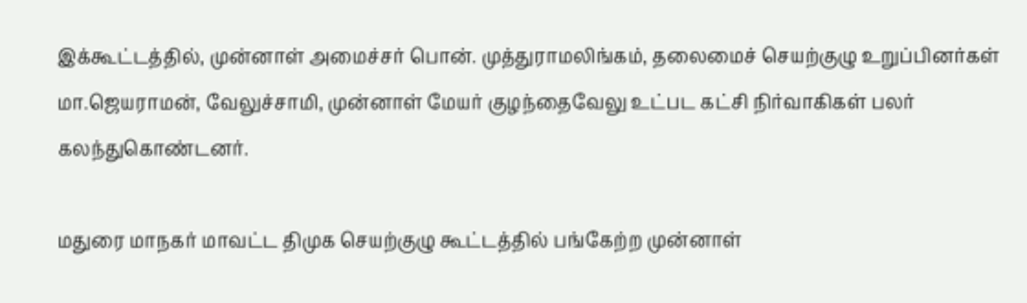இக்கூட்டத்தில், முன்னாள் அமைச்சர் பொன். முத்துராமலிங்கம், தலைமைச் செயற்குழு உறுப்பினர்கள் மா.ஜெயராமன், வேலுச்சாமி, முன்னாள் மேயர் குழந்தைவேலு உட்பட கட்சி நிர்வாகிகள் பலர் கலந்துகொண்டனர்.

மதுரை மாநகர் மாவட்ட திமுக செயற்குழு கூட்டத்தில் பங்கேற்ற முன்னாள்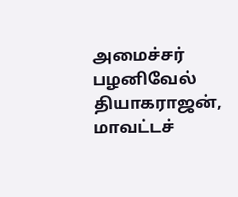அமைச்சர் பழனிவேல் தியாகராஜன், மாவட்டச்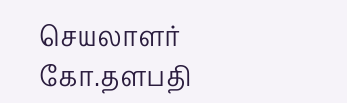செயலாளர் கோ.தளபதி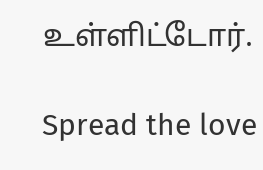உள்ளிட்டோர்.

Spread the love